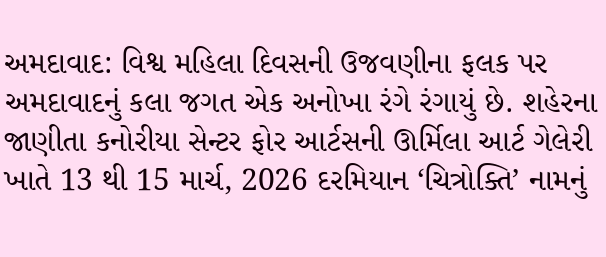અમદાવાદ: વિશ્વ મહિલા દિવસની ઉજવણીના ફલક પર અમદાવાદનું કલા જગત એક અનોખા રંગે રંગાયું છે. શહેરના જાણીતા કનોરીયા સેન્ટર ફોર આર્ટસની ઊર્મિલા આર્ટ ગેલેરી ખાતે 13 થી 15 માર્ચ, 2026 દરમિયાન ‘ચિત્રોક્તિ’ નામનું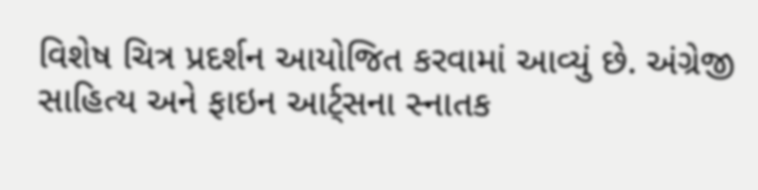વિશેષ ચિત્ર પ્રદર્શન આયોજિત કરવામાં આવ્યું છે. અંગ્રેજી સાહિત્ય અને ફાઇન આર્ટ્સના સ્નાતક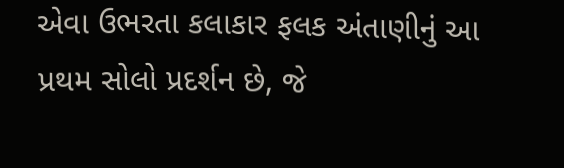એવા ઉભરતા કલાકાર ફલક અંતાણીનું આ પ્રથમ સોલો પ્રદર્શન છે, જે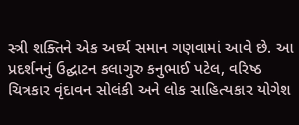સ્ત્રી શક્તિને એક અર્ઘ્ય સમાન ગણવામાં આવે છે. આ પ્રદર્શનનું ઉદ્ઘાટન કલાગુરુ કનુભાઈ પટેલ, વરિષ્ઠ ચિત્રકાર વૃંદાવન સોલંકી અને લોક સાહિત્યકાર યોગેશ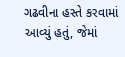ગઢવીના હસ્તે કરવામાં આવ્યું હતું, જેમાં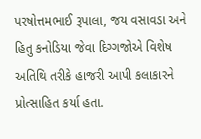પરષોત્તમભાઈ રૂપાલા, જય વસાવડા અને હિતુ કનોડિયા જેવા દિગ્ગજોએ વિશેષ અતિથિ તરીકે હાજરી આપી કલાકારને પ્રોત્સાહિત કર્યા હતા.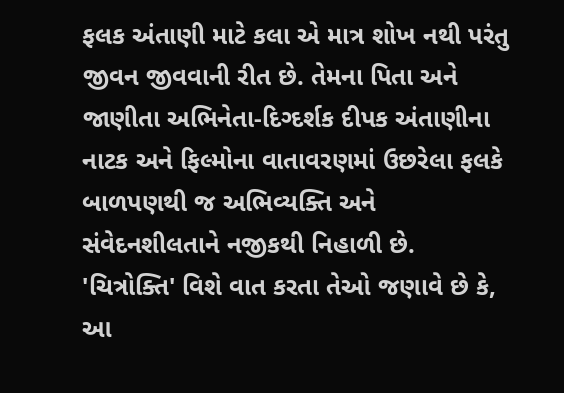ફલક અંતાણી માટે કલા એ માત્ર શોખ નથી પરંતુ જીવન જીવવાની રીત છે. તેમના પિતા અને જાણીતા અભિનેતા-દિગ્દર્શક દીપક અંતાણીના નાટક અને ફિલ્મોના વાતાવરણમાં ઉછરેલા ફલકે બાળપણથી જ અભિવ્યક્તિ અને સંવેદનશીલતાને નજીકથી નિહાળી છે. 'ચિત્રોક્તિ' વિશે વાત કરતા તેઓ જણાવે છે કે, આ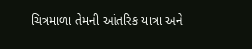ચિત્રમાળા તેમની આંતરિક યાત્રા અને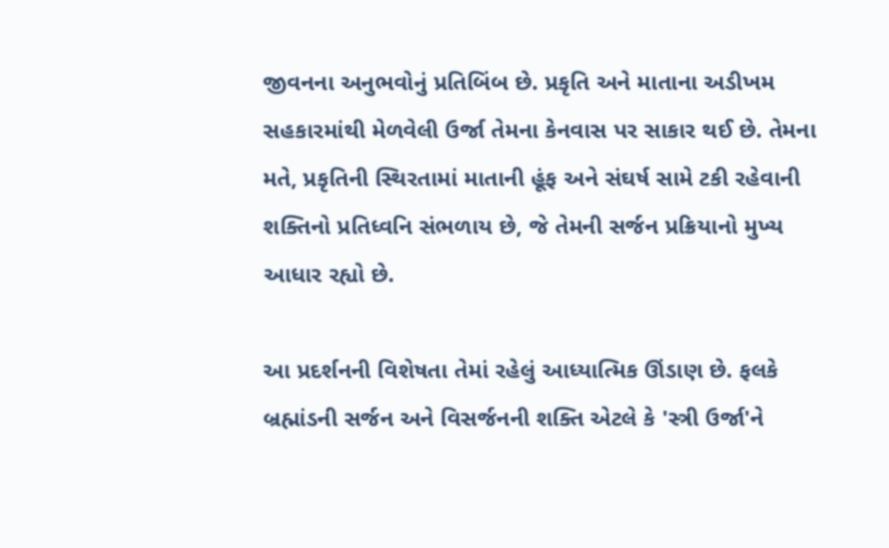જીવનના અનુભવોનું પ્રતિબિંબ છે. પ્રકૃતિ અને માતાના અડીખમ સહકારમાંથી મેળવેલી ઉર્જા તેમના કેનવાસ પર સાકાર થઈ છે. તેમના મતે, પ્રકૃતિની સ્થિરતામાં માતાની હૂંફ અને સંઘર્ષ સામે ટકી રહેવાની શક્તિનો પ્રતિધ્વનિ સંભળાય છે, જે તેમની સર્જન પ્રક્રિયાનો મુખ્ય આધાર રહ્યો છે.

આ પ્રદર્શનની વિશેષતા તેમાં રહેલું આધ્યાત્મિક ઊંડાણ છે. ફલકે બ્રહ્માંડની સર્જન અને વિસર્જનની શક્તિ એટલે કે 'સ્ત્રી ઉર્જા'ને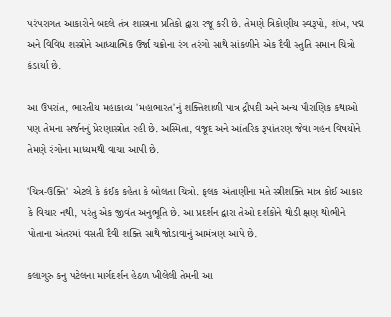પરંપરાગત આકારોને બદલે તંત્ર શાસ્ત્રના પ્રતિકો દ્વારા રજૂ કરી છે. તેમણે ત્રિકોણીય સ્વરૂપો, શંખ, પદ્મ અને વિવિધ શસ્ત્રોને આધ્યાત્મિક ઉર્જા ચક્રોના રંગ તરંગો સાથે સાંકળીને એક દૈવી સ્તુતિ સમાન ચિત્રો કંડાર્યા છે.

આ ઉપરાંત, ભારતીય મહાકાવ્ય 'મહાભારત'નું શક્તિશાળી પાત્ર દ્રૌપદી અને અન્ય પૌરાણિક કથાઓ પણ તેમના સર્જનનું પ્રેરણાસ્ત્રોત રહી છે. અસ્મિતા, વજૂદ અને આંતરિક રૂપાંતરણ જેવા ગહન વિષયોને તેમણે રંગોના માધ્યમથી વાચા આપી છે.

'ચિત્ર-ઉક્તિ' એટલે કે કંઈક કહેતા કે બોલતા ચિત્રો. ફલક અંતાણીના મતે સ્ત્રીશક્તિ માત્ર કોઈ આકાર કે વિચાર નથી, પરંતુ એક જીવંત અનુભૂતિ છે. આ પ્રદર્શન દ્વારા તેઓ દર્શકોને થોડી ક્ષણ થોભીને પોતાના અંતરમાં વસતી દૈવી શક્તિ સાથે જોડાવાનું આમંત્રણ આપે છે.

કલાગુરુ કનુ પટેલના માર્ગદર્શન હેઠળ ખીલેલી તેમની આ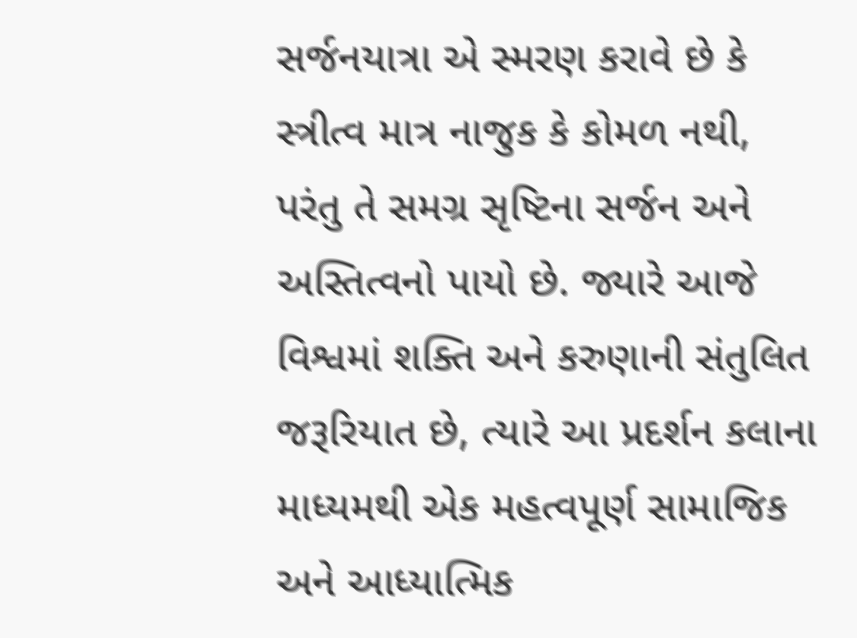સર્જનયાત્રા એ સ્મરણ કરાવે છે કે સ્ત્રીત્વ માત્ર નાજુક કે કોમળ નથી, પરંતુ તે સમગ્ર સૃષ્ટિના સર્જન અને અસ્તિત્વનો પાયો છે. જ્યારે આજે વિશ્વમાં શક્તિ અને કરુણાની સંતુલિત જરૂરિયાત છે, ત્યારે આ પ્રદર્શન કલાના માધ્યમથી એક મહત્વપૂર્ણ સામાજિક અને આધ્યાત્મિક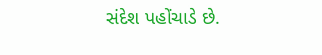સંદેશ પહોંચાડે છે.